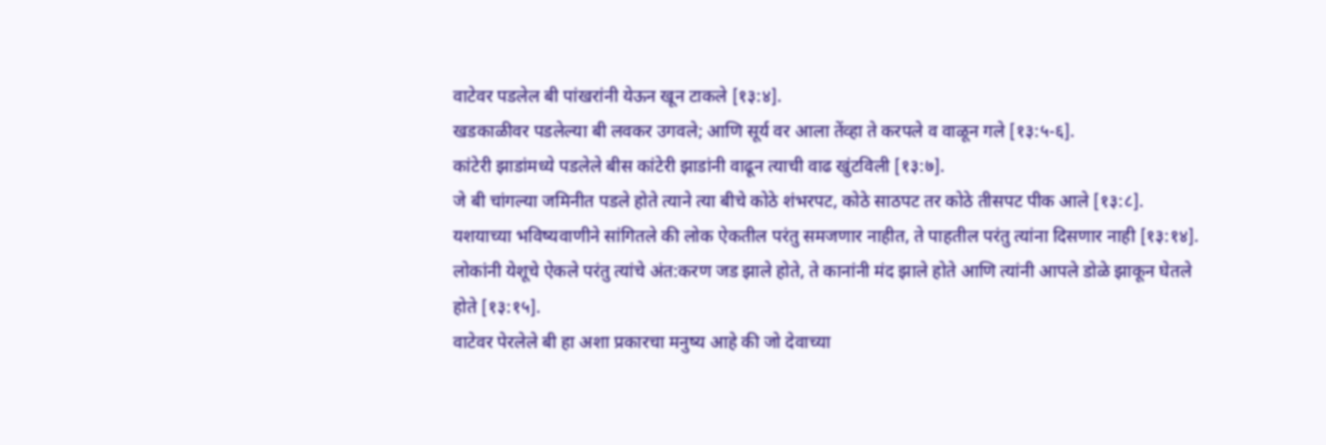वाटेवर पडलेल बी पांखरांनी येऊन खून टाकले [१३:४].
खडकाळीवर पडलेल्या बी लवकर उगवले; आणि सूर्य वर आला तेंव्हा ते करपले व वाळून गले [१३:५-६].
कांटेरी झाडांमध्ये पडलेले बीस कांटेरी झाडांनी वाढून त्याची वाढ खुंटविली [१३:७].
जे बी चांगल्या जमिनीत पडले होते त्याने त्या बीचे कोठे शंभरपट, कोठे साठपट तर कोठे तीसपट पीक आले [१३:८].
यशयाच्या भविष्यवाणीने सांगितले की लोक ऐकतील परंतु समजणार नाहीत, ते पाहतील परंतु त्यांना दिसणार नाही [१३:१४].
लोकांनी येशूचे ऐकले परंतु त्यांचे अंत:करण जड झाले होते, ते कानांनी मंद झाले होते आणि त्यांनी आपले डोळे झाकून घेतले होते [१३:१५].
वाटेवर पेरलेले बी हा अशा प्रकारचा मनुष्य आहे की जो देवाच्या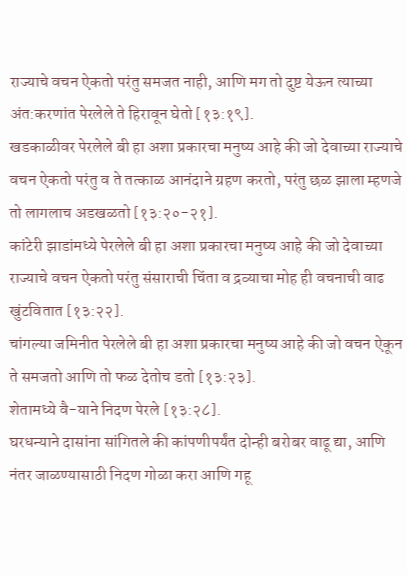राज्याचे वचन ऐकतो परंतु समजत नाही, आणि मग तो दुष्ट येऊन त्याच्या अंत:करणांत पेरलेले ते हिरावून घेतो [१३:१९].
खडकाळीवर पेरलेले बी हा अशा प्रकारचा मनुष्य आहे की जो देवाच्या राज्याचे वचन ऐकतो परंतु व ते तत्काळ आनंदाने ग्रहण करतो, परंतु छळ झाला म्हणजे तो लागलाच अडखळतो [१३:२०-२१].
कांटेरी झाडांमध्ये पेरलेले बी हा अशा प्रकारचा मनुष्य आहे की जो देवाच्या राज्याचे वचन ऐकतो परंतु संसाराची चिंता व द्रव्याचा मोह ही वचनाची वाढ खुंटवितात [१३:२२].
चांगल्या जमिनीत पेरलेले बी हा अशा प्रकारचा मनुष्य आहे की जो वचन ऐकून ते समजतो आणि तो फळ देतोच डतो [१३:२३].
शेतामध्ये वै-याने निदण पेरले [१३:२८].
घरधन्याने दासांना सांगितले की कांपणीपर्यंत दोन्ही बरोबर वाढू द्या, आणि नंतर जाळण्यासाठी निदण गोळा करा आणि गहू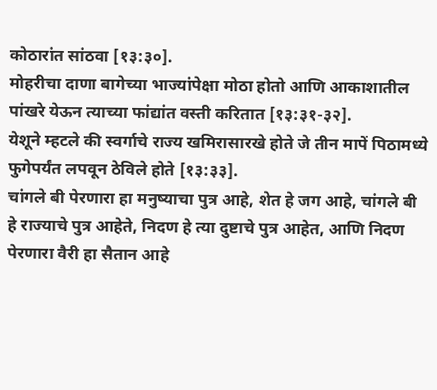कोठारांत सांठवा [१३:३०].
मोहरीचा दाणा बागेच्या भाज्यांपेक्षा मोठा होतो आणि आकाशातील पांखरे येऊन त्याच्या फांद्यांत वस्ती करितात [१३:३१-३२].
येशूने म्हटले की स्वर्गाचे राज्य खमिरासारखे होते जे तीन मापें पिठामध्ये फुगेपर्यंत लपवून ठेविले होते [१३:३३].
चांगले बी पेरणारा हा मनुष्याचा पुत्र आहे, शेत हे जग आहे, चांगले बी हे राज्याचे पुत्र आहेते, निदण हे त्या दुष्टाचे पुत्र आहेत, आणि निदण पेरणारा वैरी हा सैतान आहे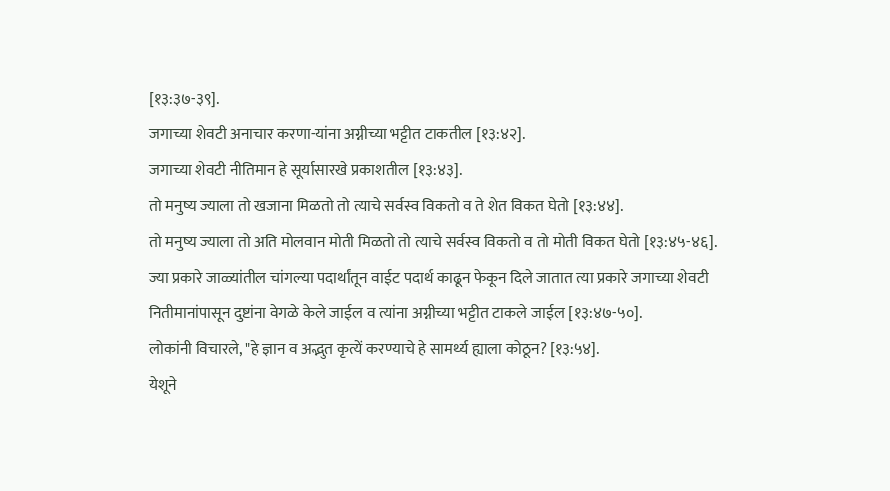[१३:३७-३९].
जगाच्या शेवटी अनाचार करणा-यांना अग्नीच्या भट्टीत टाकतील [१३:४२].
जगाच्या शेवटी नीतिमान हे सूर्यासारखे प्रकाशतील [१३:४३].
तो मनुष्य ज्याला तो खजाना मिळतो तो त्याचे सर्वस्व विकतो व ते शेत विकत घेतो [१३:४४].
तो मनुष्य ज्याला तो अति मोलवान मोती मिळतो तो त्याचे सर्वस्व विकतो व तो मोती विकत घेतो [१३:४५-४६].
ज्या प्रकारे जाळ्यांतील चांगल्या पदार्थांतून वाईट पदार्थ काढून फेकून दिले जातात त्या प्रकारे जगाच्या शेवटी नितीमानांपासून दुष्टांना वेगळे केले जाईल व त्यांना अग्नीच्या भट्टीत टाकले जाईल [१३:४७-५०].
लोकांनी विचारले, "हे ज्ञान व अद्भुत कृत्यें करण्याचे हे सामर्थ्य ह्याला कोठून? [१३:५४].
येशूने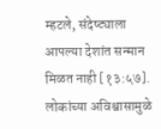म्हटले, संदेष्ट्याला आपल्या देशांत सन्मान मिळत नाही [१३:५७].
लोकांच्या अविश्वासामुळे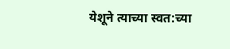येशूने त्याच्या स्वत:च्या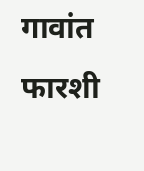गावांत फारशी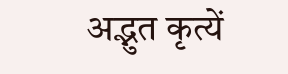अद्भुत कृत्यें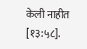केली नाहीत [१३:५८].